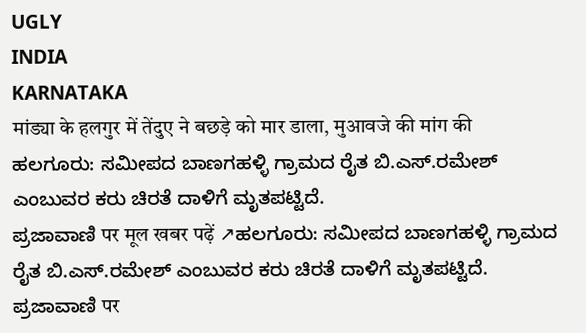UGLY
INDIA
KARNATAKA
मांड्या के हलगुर में तेंदुए ने बछड़े को मार डाला, मुआवजे की मांग की
ಹಲಗೂರು: ಸಮೀಪದ ಬಾಣಗಹಳ್ಳಿ ಗ್ರಾಮದ ರೈತ ಬಿ.ಎಸ್.ರಮೇಶ್ ಎಂಬುವರ ಕರು ಚಿರತೆ ದಾಳಿಗೆ ಮೃತಪಟ್ಟಿದೆ.
ಪ್ರಜಾವಾಣಿ पर मूल खबर पढ़ें ↗ಹಲಗೂರು: ಸಮೀಪದ ಬಾಣಗಹಳ್ಳಿ ಗ್ರಾಮದ ರೈತ ಬಿ.ಎಸ್.ರಮೇಶ್ ಎಂಬುವರ ಕರು ಚಿರತೆ ದಾಳಿಗೆ ಮೃತಪಟ್ಟಿದೆ.
ಪ್ರಜಾವಾಣಿ पर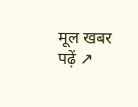मूल खबर पढ़ें ↗